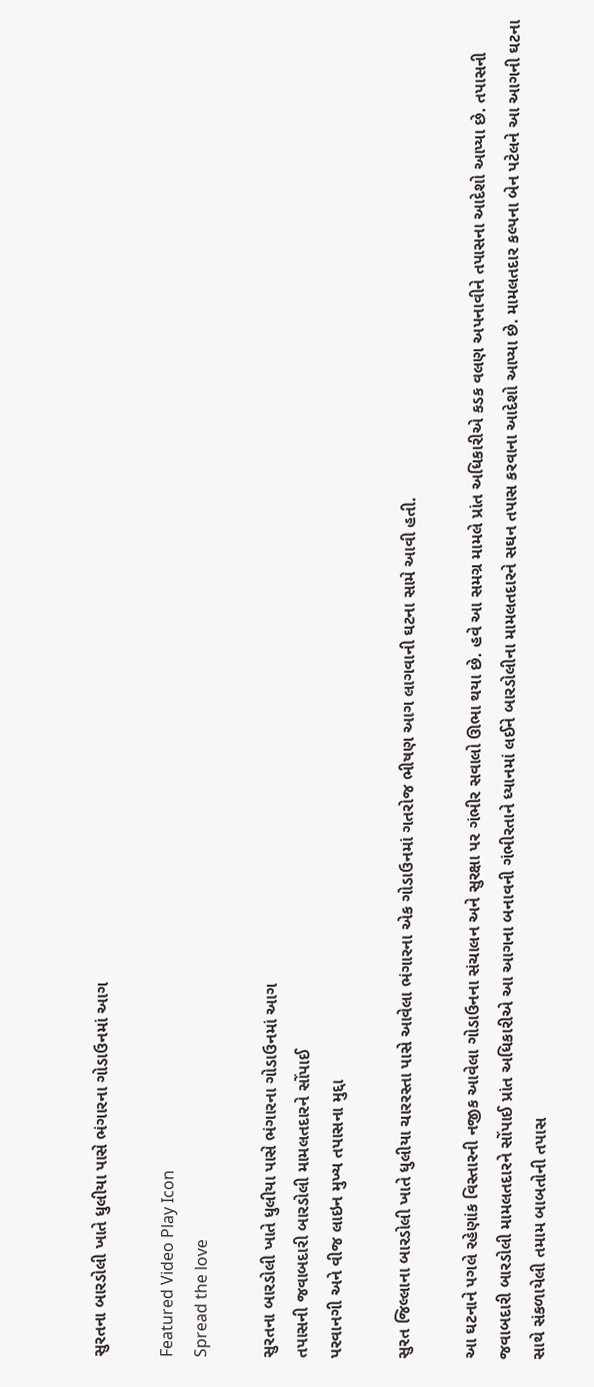સુરતના બારડોલી ખાતે ધુલીયા પાસે ભંગારના ગોડાઉનમાં આગ

Featured Video Play Icon
Spread the love

સુરતના બારડોલી ખાતે ધુલીયા પાસે ભંગારના ગોડાઉનમાં આગ
તપાસની જવાબદારી બારડોલી મામલતદારને સોંપાઈ
પરવાનગી અને વીજ લાઇન મુખ્ય તપાસના મુદ્દા

સુરત જિલ્લાના બારડોલી ખાતે ધુલીયા ચારરસ્તા પાસે આવેલા ભંગારના એક ગોડાઉનમાં ગતરોજ ભીષણ આગ લાગવાની ઘટના સામે આવી હતી.

આ ઘટનાને પગલે રહેણાંક વિસ્તારની નજીક આવેલા ગોડાઉનના સંચાલન અને સુરક્ષા પર ગંભીર સવાલો ઊભા થયા છે. હવે આ સમગ્ર મામલે પ્રાંત અધિકારીએ કડક વલણ અપનાવીને તપાસના આદેશો આપ્યા છે. તપાસની જવાબદારી બારડોલી મામલતદારને સોંપાઈ પ્રાંત અધિકારીએ આ આગના બનાવની ગંભીરતાને ધ્યાનમાં લઈને બારડોલીના મામલતદારને સઘન તપાસ કરવાના આદેશો આપ્યા છે. મામલતદાર કલ્પના બેન પટેલને આ આગની ઘટના સાથે સંકળાયેલી તમામ બાબતોની તપાસ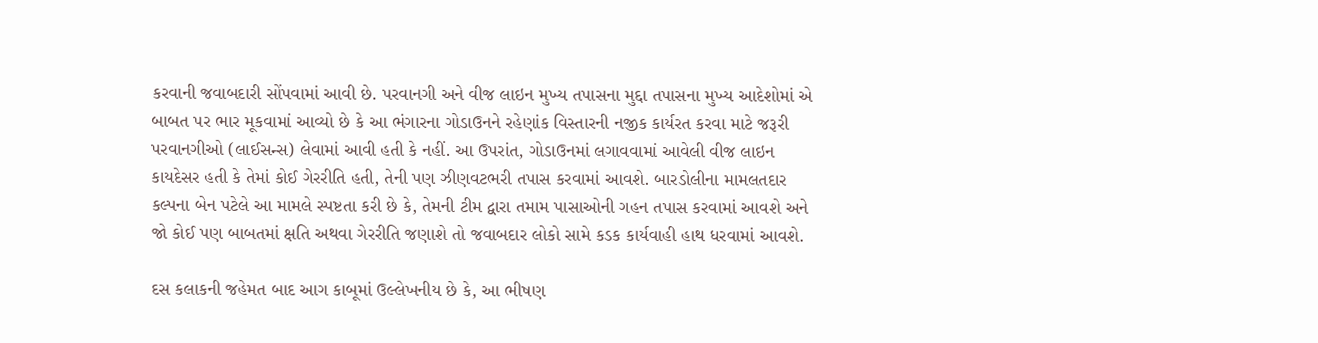કરવાની જવાબદારી સોંપવામાં આવી છે. પરવાનગી અને વીજ લાઇન મુખ્ય તપાસના મુદ્દા તપાસના મુખ્ય આદેશોમાં એ બાબત પર ભાર મૂકવામાં આવ્યો છે કે આ ભંગારના ગોડાઉનને રહેણાંક વિસ્તારની નજીક કાર્યરત કરવા માટે જરૂરી પરવાનગીઓ (લાઈસન્સ) લેવામાં આવી હતી કે નહીં. આ ઉપરાંત, ગોડાઉનમાં લગાવવામાં આવેલી વીજ લાઇન કાયદેસર હતી કે તેમાં કોઈ ગેરરીતિ હતી, તેની પણ ઝીણવટભરી તપાસ કરવામાં આવશે. બારડોલીના મામલતદાર કલ્પના બેન પટેલે આ મામલે સ્પષ્ટતા કરી છે કે, તેમની ટીમ દ્વારા તમામ પાસાઓની ગહન તપાસ કરવામાં આવશે અને જો કોઈ પણ બાબતમાં ક્ષતિ અથવા ગેરરીતિ જણાશે તો જવાબદાર લોકો સામે કડક કાર્યવાહી હાથ ધરવામાં આવશે.

દસ કલાકની જહેમત બાદ આગ કાબૂમાં ઉલ્લેખનીય છે કે, આ ભીષણ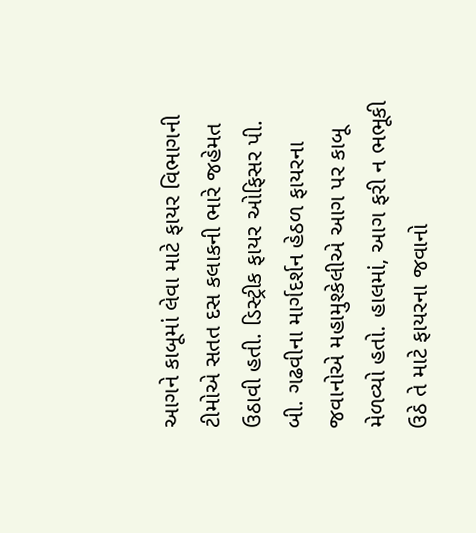આગને કાબૂમાં લેવા માટે ફાયર વિભાગની ટીમોએ સતત દસ કલાકની ભારે જહેમત ઉઠાવી હતી. ડિસ્ટ્રીક ફાયર ઓફિસર પી. બી. ગઢવીના માર્ગદર્શન હેઠળ ફાયરના જવાનોએ મહામુશ્કેલીએ આગ પર કાબૂ મેળવ્યો હતો. હાલમાં, આગ ફરી ન ભભૂકી ઉઠે તે માટે ફાયરના જવાનો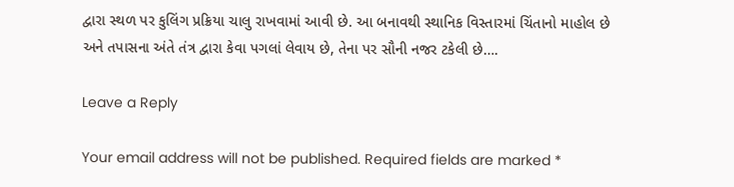દ્વારા સ્થળ પર કુલિંગ પ્રક્રિયા ચાલુ રાખવામાં આવી છે. આ બનાવથી સ્થાનિક વિસ્તારમાં ચિંતાનો માહોલ છે અને તપાસના અંતે તંત્ર દ્વારા કેવા પગલાં લેવાય છે, તેના પર સૌની નજર ટકેલી છે….

Leave a Reply

Your email address will not be published. Required fields are marked *